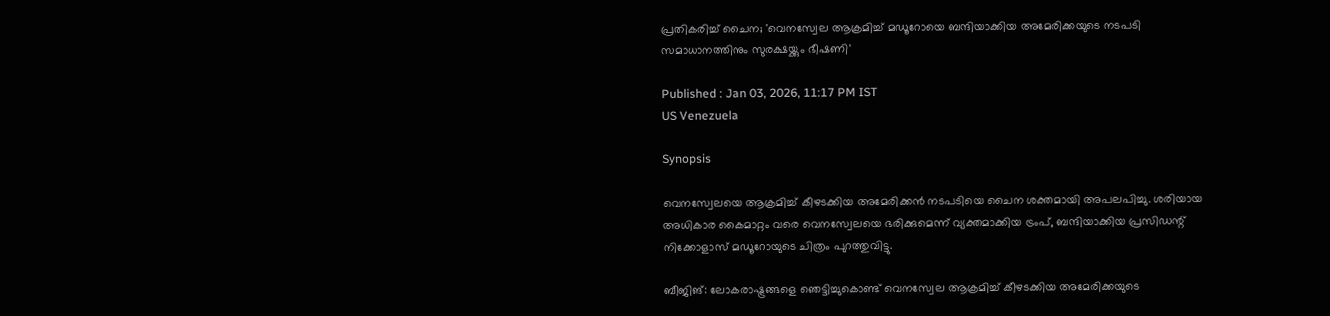പ്രതികരിച്ച് ചൈന; 'വെനസ്വേല ആക്രമിച്ച് മഡൂറോയെ ബന്ദിയാക്കിയ അമേരിക്കയുടെ നടപടി സമാധാനത്തിനും സുരക്ഷയ്ക്കും ഭീഷണി'

Published : Jan 03, 2026, 11:17 PM IST
US Venezuela

Synopsis

വെനസ്വേലയെ ആക്രമിച്ച് കീഴടക്കിയ അമേരിക്കൻ നടപടിയെ ചൈന ശക്തമായി അപലപിച്ചു. ശരിയായ അധികാര കൈമാറ്റം വരെ വെനസ്വേലയെ ഭരിക്കുമെന്ന് വ്യക്തമാക്കിയ ട്രംപ്, ബന്ദിയാക്കിയ പ്രസിഡന്റ് നിക്കോളാസ് മഡൂറോയുടെ ചിത്രം പുറത്തുവിട്ടു.

ബീജിങ്: ലോകരാഷ്ട്രങ്ങളെ ഞെട്ടിച്ചുകൊണ്ട് വെനസ്വേല ആക്രമിച്ച് കീഴടക്കിയ അമേരിക്കയുടെ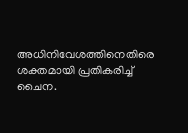അധിനിവേശത്തിനെതിരെ ശക്തമായി പ്രതികരിച്ച് ചൈന.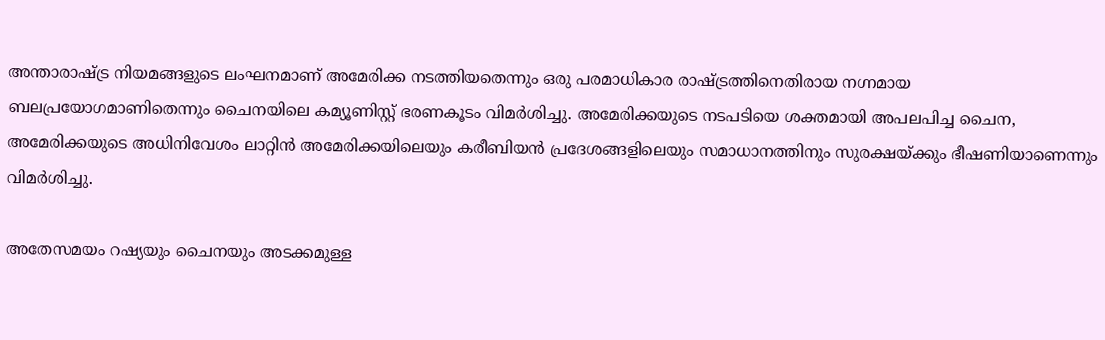അന്താരാഷ്ട്ര നിയമങ്ങളുടെ ലംഘനമാണ് അമേരിക്ക നടത്തിയതെന്നും ഒരു പരമാധികാര രാഷ്ട്രത്തിനെതിരായ നഗ്നമായ ബലപ്രയോഗമാണിതെന്നും ചൈനയിലെ കമ്യൂണിസ്റ്റ് ഭരണകൂടം വിമർശിച്ചു. അമേരിക്കയുടെ നടപടിയെ ശക്തമായി അപലപിച്ച ചൈന, അമേരിക്കയുടെ അധിനിവേശം ലാറ്റിൻ അമേരിക്കയിലെയും കരീബിയൻ പ്രദേശങ്ങളിലെയും സമാധാനത്തിനും സുരക്ഷയ്ക്കും ഭീഷണിയാണെന്നും വിമർശിച്ചു.

അതേസമയം റഷ്യയും ചൈനയും അടക്കമുള്ള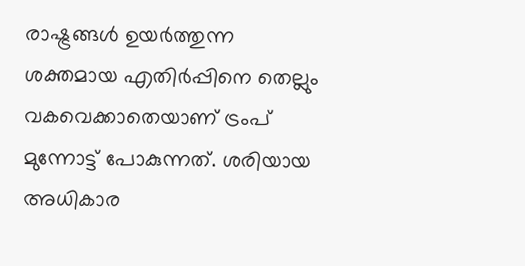രാഷ്ട്രങ്ങൾ ഉയർത്തുന്ന ശക്തമായ എതിർപ്പിനെ തെല്ലും വകവെക്കാതെയാണ് ട്രംപ് മുന്നോട്ട് പോകുന്നത്. ശരിയായ അധികാര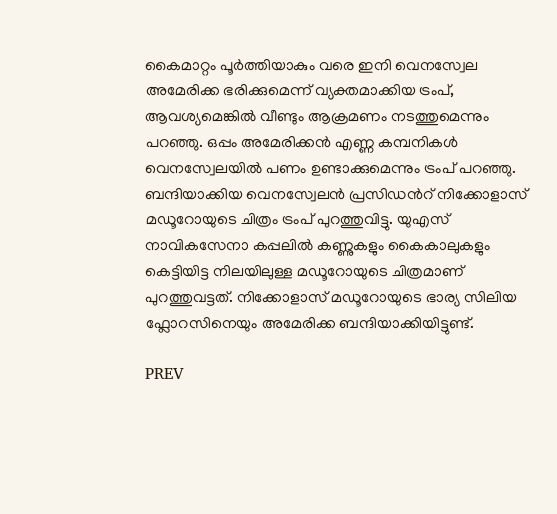കൈമാറ്റം പൂര്‍ത്തിയാകും വരെ ഇനി വെനസ്വേല അമേരിക്ക ഭരിക്കുമെന്ന് വ്യക്തമാക്കിയ ട്രംപ്, ആവശ്യമെങ്കിൽ വീണ്ടും ആക്രമണം നടത്തുമെന്നും പറഞ്ഞു. ഒപ്പം അമേരിക്കൻ എണ്ണ കമ്പനികള്‍ വെനസ്വേലയിൽ പണം ഉണ്ടാക്കുമെന്നും ട്രംപ് പറഞ്ഞു. ബന്ദിയാക്കിയ വെനസ്വേലൻ പ്രസിഡന്‍റ് നിക്കോളാസ് മഡൂറോയുടെ ചിത്രം ട്രംപ് പുറത്തുവിട്ടു. യുഎസ് നാവികസേനാ കപ്പലിൽ കണ്ണുകളും കൈകാലുകളും കെട്ടിയിട്ട നിലയിലുള്ള മഡൂറോയുടെ ചിത്രമാണ് പുറത്തുവട്ടത്. നിക്കോളാസ് മഡൂറോയുടെ ഭാര്യ സിലിയ ഫ്ലോറസിനെയും അമേരിക്ക ബന്ദിയാക്കിയിട്ടുണ്ട്.

PREV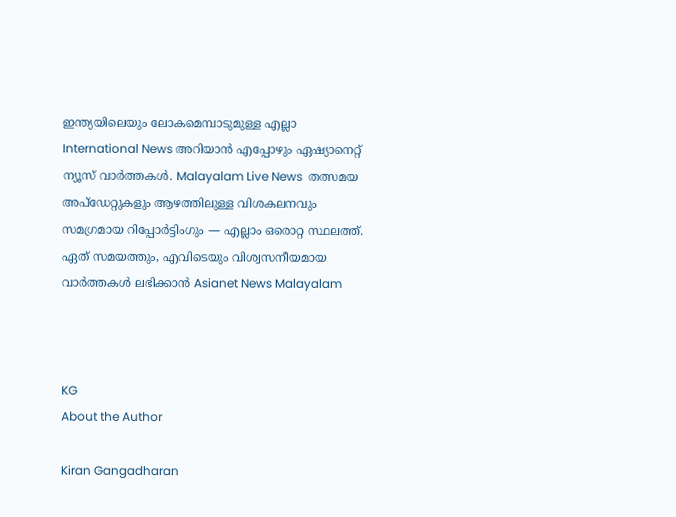ഇന്ത്യയിലെയും ലോകമെമ്പാടുമുള്ള എല്ലാ International News അറിയാൻ എപ്പോഴും ഏഷ്യാനെറ്റ് ന്യൂസ് വാർത്തകൾ. Malayalam Live News  തത്സമയ അപ്‌ഡേറ്റുകളും ആഴത്തിലുള്ള വിശകലനവും സമഗ്രമായ റിപ്പോർട്ടിംഗും — എല്ലാം ഒരൊറ്റ സ്ഥലത്ത്. ഏത് സമയത്തും, എവിടെയും വിശ്വസനീയമായ വാർത്തകൾ ലഭിക്കാൻ Asianet News Malayalam



KG
About the Author

Kiran Gangadharan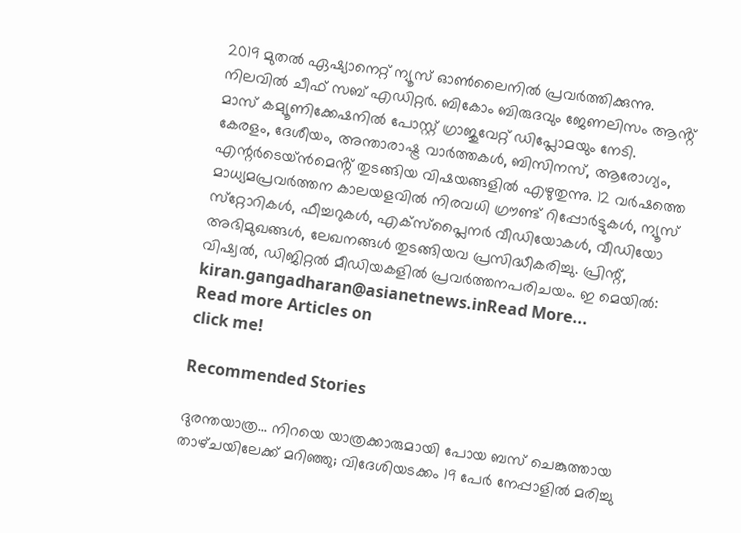2019 മുതല്‍ ഏഷ്യാനെറ്റ് ന്യൂസ് ഓണ്‍ലൈനില്‍ പ്രവര്‍ത്തിക്കുന്നു. നിലവില്‍ ചീഫ് സബ് എഡിറ്റർ. ബികോം ബിരുദവും ജേണലിസം ആൻ്റ് മാസ് കമ്യൂണിക്കേഷനിൽ പോസ്റ്റ് ഗ്രാജുവേറ്റ് ഡിപ്ലോമയും നേടി. കേരളം, ദേശീയം, അന്താരാഷ്ട്ര വാര്‍ത്തകള്‍, ബിസിനസ്, ആരോഗ്യം, എന്റർടെയ്ൻമെൻ്റ് തുടങ്ങിയ വിഷയങ്ങളില്‍ എഴുതുന്നു. 12 വര്‍ഷത്തെ മാധ്യമപ്രവര്‍ത്തന കാലയളവില്‍ നിരവധി ഗ്രൗണ്ട് റിപ്പോര്‍ട്ടുകള്‍, ന്യൂസ് സ്‌റ്റോറികള്‍, ഫീച്ചറുകള്‍, എക്‌സ്‌പ്ലൈന‍ർ വീഡിയോകൾ, വീഡിയോ അഭിമുഖങ്ങള്‍, ലേഖനങ്ങള്‍ തുടങ്ങിയവ പ്രസിദ്ധീകരിച്ചു. പ്രിന്റ്, വിഷ്വല്‍, ഡിജിറ്റല്‍ മീഡിയകളില്‍ പ്രവര്‍ത്തനപരിചയം. ഇ മെയില്‍: kiran.gangadharan@asianetnews.inRead More...
Read more Articles on
click me!

Recommended Stories

ദുരന്തയാത്ര... നിറയെ യാത്രക്കാരുമായി പോയ ബസ് ചെങ്കുത്തായ താഴ്‌ചയിലേക്ക് മറിഞ്ഞു; വിദേശിയടക്കം 19 പേർ നേപ്പാളിൽ മരിച്ചു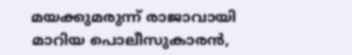മയക്കുമരുന്ന് രാജാവായി മാറിയ പൊലീസുകാരന്‍,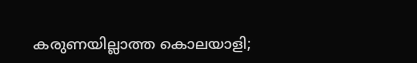കരുണയില്ലാത്ത കൊലയാളി;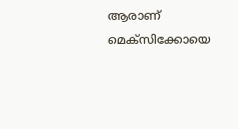ആരാണ് മെക്‌സിക്കോയെ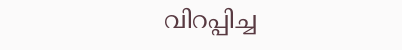വിറപ്പിച്ച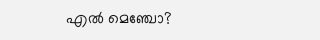എല്‍ മെഞ്ചോ?